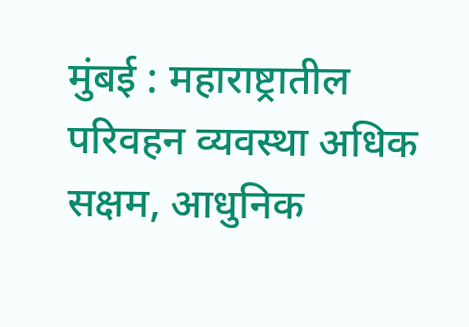मुंबई : महाराष्ट्रातील परिवहन व्यवस्था अधिक सक्षम, आधुनिक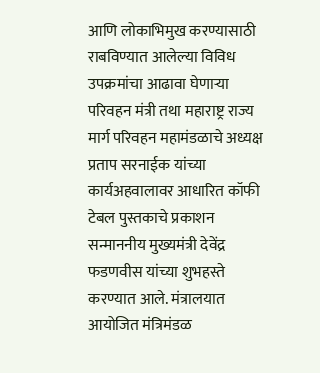आणि लोकाभिमुख करण्यासाठी राबविण्यात आलेल्या विविध उपक्रमांचा आढावा घेणाऱ्या परिवहन मंत्री तथा महाराष्ट्र राज्य मार्ग परिवहन महामंडळाचे अध्यक्ष प्रताप सरनाईक यांच्या कार्यअहवालावर आधारित कॉफी टेबल पुस्तकाचे प्रकाशन सन्माननीय मुख्यमंत्री देवेंद्र फडणवीस यांच्या शुभहस्ते करण्यात आले. मंत्रालयात आयोजित मंत्रिमंडळ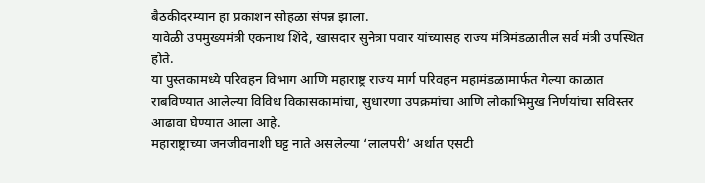बैठकीदरम्यान हा प्रकाशन सोहळा संपन्न झाला.
यावेळी उपमुख्यमंत्री एकनाथ शिंदे, खासदार सुनेत्रा पवार यांच्यासह राज्य मंत्रिमंडळातील सर्व मंत्री उपस्थित होते.
या पुस्तकामध्ये परिवहन विभाग आणि महाराष्ट्र राज्य मार्ग परिवहन महामंडळामार्फत गेल्या काळात राबविण्यात आलेल्या विविध विकासकामांचा, सुधारणा उपक्रमांचा आणि लोकाभिमुख निर्णयांचा सविस्तर आढावा घेण्यात आला आहे.
महाराष्ट्राच्या जनजीवनाशी घट्ट नाते असलेल्या ‘लालपरी’ अर्थात एसटी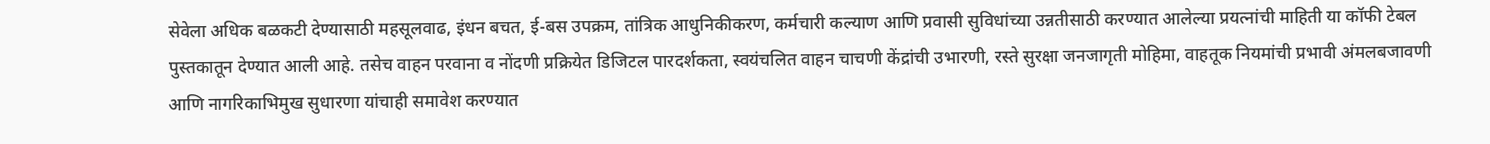सेवेला अधिक बळकटी देण्यासाठी महसूलवाढ, इंधन बचत, ई-बस उपक्रम, तांत्रिक आधुनिकीकरण, कर्मचारी कल्याण आणि प्रवासी सुविधांच्या उन्नतीसाठी करण्यात आलेल्या प्रयत्नांची माहिती या कॉफी टेबल पुस्तकातून देण्यात आली आहे. तसेच वाहन परवाना व नोंदणी प्रक्रियेत डिजिटल पारदर्शकता, स्वयंचलित वाहन चाचणी केंद्रांची उभारणी, रस्ते सुरक्षा जनजागृती मोहिमा, वाहतूक नियमांची प्रभावी अंमलबजावणी आणि नागरिकाभिमुख सुधारणा यांचाही समावेश करण्यात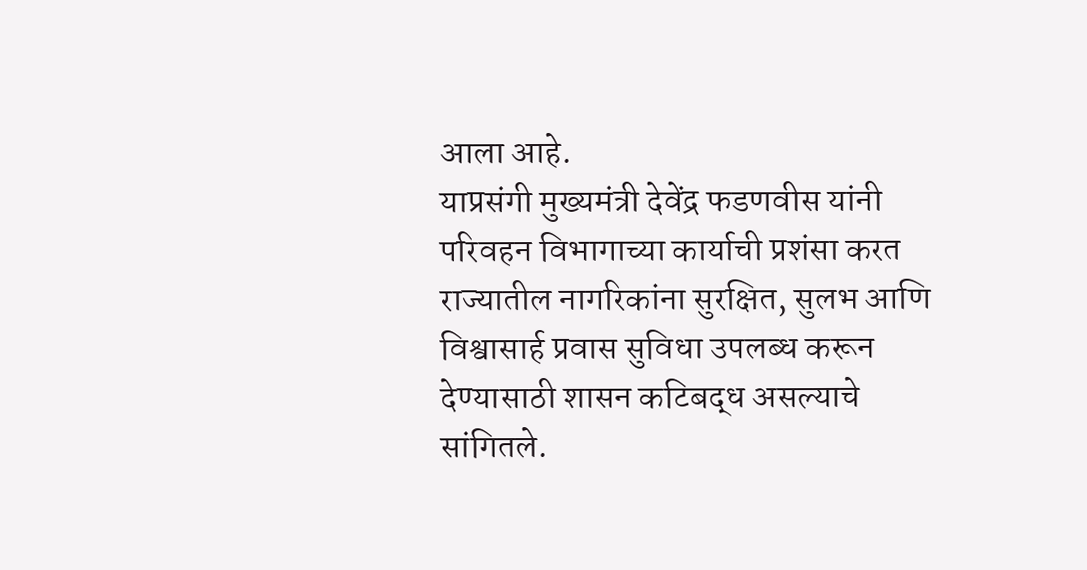आला आहे.
याप्रसंगी मुख्यमंत्री देवेंद्र फडणवीस यांनी परिवहन विभागाच्या कार्याची प्रशंसा करत राज्यातील नागरिकांना सुरक्षित, सुलभ आणि विश्वासार्ह प्रवास सुविधा उपलब्ध करून देण्यासाठी शासन कटिबद्ध असल्याचे सांगितले.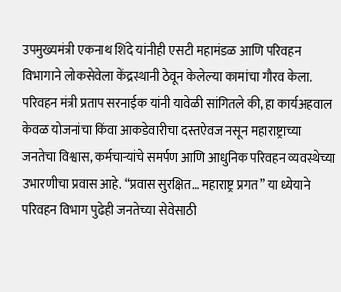उपमुख्यमंत्री एकनाथ शिंदे यांनीही एसटी महामंडळ आणि परिवहन विभागाने लोकसेवेला केंद्रस्थानी ठेवून केलेल्या कामांचा गौरव केला.
परिवहन मंत्री प्रताप सरनाईक यांनी यावेळी सांगितले की, हा कार्यअहवाल केवळ योजनांचा किंवा आकडेवारीचा दस्तऐवज नसून महाराष्ट्राच्या जनतेचा विश्वास, कर्मचाऱ्यांचे समर्पण आणि आधुनिक परिवहन व्यवस्थेच्या उभारणीचा प्रवास आहे. “प्रवास सुरक्षित… महाराष्ट्र प्रगत” या ध्येयाने परिवहन विभाग पुढेही जनतेच्या सेवेसाठी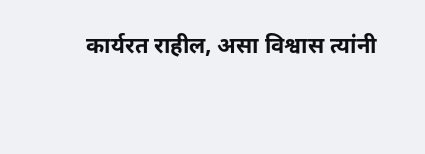कार्यरत राहील, असा विश्वास त्यांनी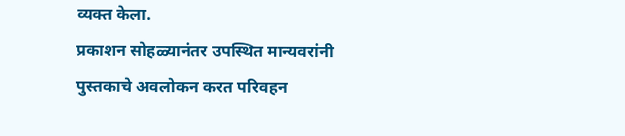व्यक्त केला.
प्रकाशन सोहळ्यानंतर उपस्थित मान्यवरांनी पुस्तकाचे अवलोकन करत परिवहन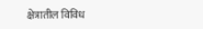क्षेत्रातील विविध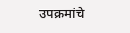उपक्रमांचे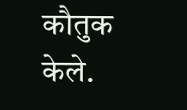कौतुक केले.